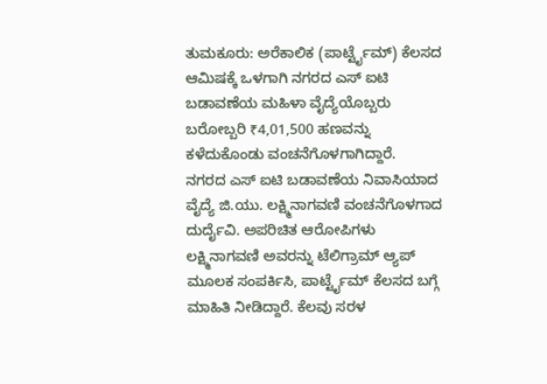ತುಮಕೂರು: ಅರೆಕಾಲಿಕ (ಪಾರ್ಟ್ಟೈಮ್) ಕೆಲಸದ ಆಮಿಷಕ್ಕೆ ಒಳಗಾಗಿ ನಗರದ ಎಸ್ ಐಟಿ ಬಡಾವಣೆಯ ಮಹಿಳಾ ವೈದ್ಯೆಯೊಬ್ಬರು ಬರೋಬ್ಬರಿ ₹4,01,500 ಹಣವನ್ನು ಕಳೆದುಕೊಂಡು ವಂಚನೆಗೊಳಗಾಗಿದ್ದಾರೆ.
ನಗರದ ಎಸ್ ಐಟಿ ಬಡಾವಣೆಯ ನಿವಾಸಿಯಾದ ವೈದ್ಯೆ ಜಿ.ಯು. ಲಕ್ಷ್ಮಿನಾಗವಣಿ ವಂಚನೆಗೊಳಗಾದ ದುರ್ದೈವಿ. ಅಪರಿಚಿತ ಆರೋಪಿಗಳು ಲಕ್ಷ್ಮಿನಾಗವಣಿ ಅವರನ್ನು ಟೆಲಿಗ್ರಾಮ್ ಆ್ಯಪ್ ಮೂಲಕ ಸಂಪರ್ಕಿಸಿ, ಪಾರ್ಟ್ಟೈಮ್ ಕೆಲಸದ ಬಗ್ಗೆ ಮಾಹಿತಿ ನೀಡಿದ್ದಾರೆ. ಕೆಲವು ಸರಳ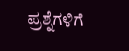ಪ್ರಶ್ನೆಗಳಿಗೆ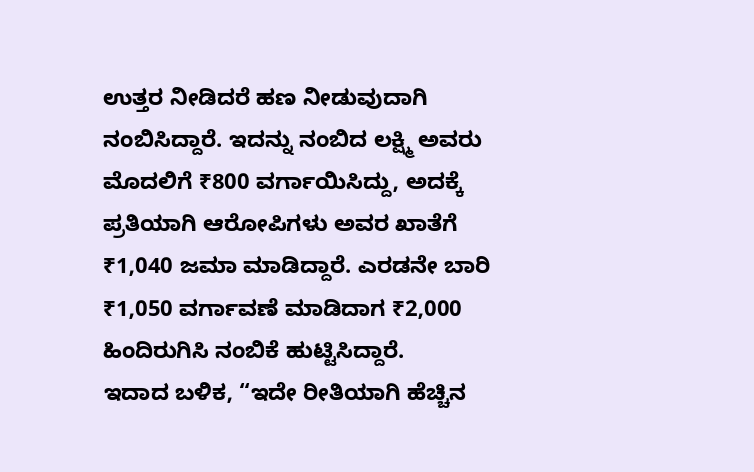ಉತ್ತರ ನೀಡಿದರೆ ಹಣ ನೀಡುವುದಾಗಿ ನಂಬಿಸಿದ್ದಾರೆ. ಇದನ್ನು ನಂಬಿದ ಲಕ್ಷ್ಮಿ ಅವರು ಮೊದಲಿಗೆ ₹800 ವರ್ಗಾಯಿಸಿದ್ದು, ಅದಕ್ಕೆ ಪ್ರತಿಯಾಗಿ ಆರೋಪಿಗಳು ಅವರ ಖಾತೆಗೆ ₹1,040 ಜಮಾ ಮಾಡಿದ್ದಾರೆ. ಎರಡನೇ ಬಾರಿ ₹1,050 ವರ್ಗಾವಣೆ ಮಾಡಿದಾಗ ₹2,000 ಹಿಂದಿರುಗಿಸಿ ನಂಬಿಕೆ ಹುಟ್ಟಿಸಿದ್ದಾರೆ.
ಇದಾದ ಬಳಿಕ, “ಇದೇ ರೀತಿಯಾಗಿ ಹೆಚ್ಚಿನ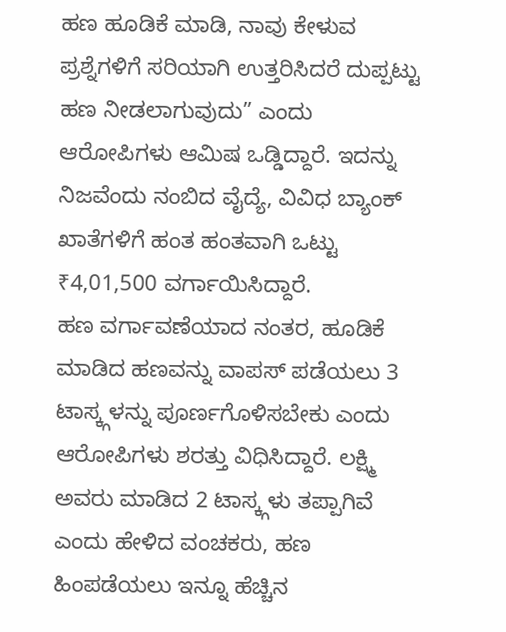ಹಣ ಹೂಡಿಕೆ ಮಾಡಿ, ನಾವು ಕೇಳುವ ಪ್ರಶ್ನೆಗಳಿಗೆ ಸರಿಯಾಗಿ ಉತ್ತರಿಸಿದರೆ ದುಪ್ಪಟ್ಟು ಹಣ ನೀಡಲಾಗುವುದು” ಎಂದು ಆರೋಪಿಗಳು ಆಮಿಷ ಒಡ್ಡಿದ್ದಾರೆ. ಇದನ್ನು ನಿಜವೆಂದು ನಂಬಿದ ವೈದ್ಯೆ, ವಿವಿಧ ಬ್ಯಾಂಕ್ ಖಾತೆಗಳಿಗೆ ಹಂತ ಹಂತವಾಗಿ ಒಟ್ಟು ₹4,01,500 ವರ್ಗಾಯಿಸಿದ್ದಾರೆ.
ಹಣ ವರ್ಗಾವಣೆಯಾದ ನಂತರ, ಹೂಡಿಕೆ ಮಾಡಿದ ಹಣವನ್ನು ವಾಪಸ್ ಪಡೆಯಲು 3 ಟಾಸ್ಕ್ಗಳನ್ನು ಪೂರ್ಣಗೊಳಿಸಬೇಕು ಎಂದು ಆರೋಪಿಗಳು ಶರತ್ತು ವಿಧಿಸಿದ್ದಾರೆ. ಲಕ್ಷ್ಮಿ ಅವರು ಮಾಡಿದ 2 ಟಾಸ್ಕ್ಗಳು ತಪ್ಪಾಗಿವೆ ಎಂದು ಹೇಳಿದ ವಂಚಕರು, ಹಣ ಹಿಂಪಡೆಯಲು ಇನ್ನೂ ಹೆಚ್ಚಿನ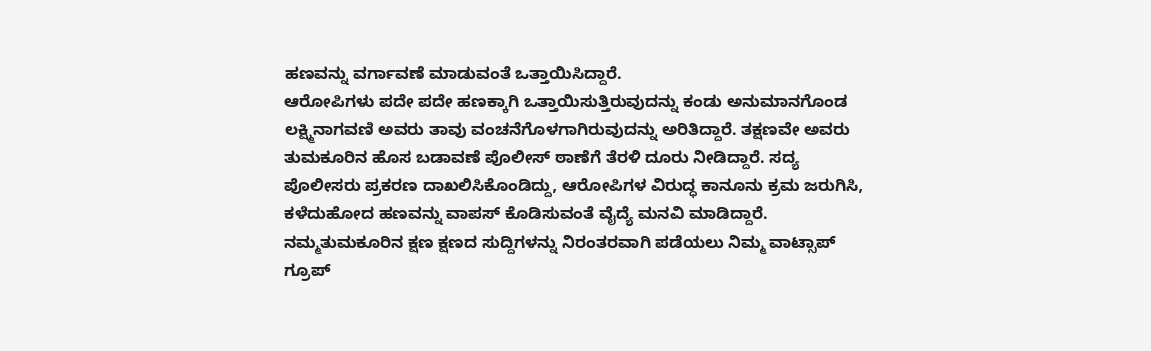ಹಣವನ್ನು ವರ್ಗಾವಣೆ ಮಾಡುವಂತೆ ಒತ್ತಾಯಿಸಿದ್ದಾರೆ.
ಆರೋಪಿಗಳು ಪದೇ ಪದೇ ಹಣಕ್ಕಾಗಿ ಒತ್ತಾಯಿಸುತ್ತಿರುವುದನ್ನು ಕಂಡು ಅನುಮಾನಗೊಂಡ ಲಕ್ಷ್ಮಿನಾಗವಣಿ ಅವರು ತಾವು ವಂಚನೆಗೊಳಗಾಗಿರುವುದನ್ನು ಅರಿತಿದ್ದಾರೆ. ತಕ್ಷಣವೇ ಅವರು ತುಮಕೂರಿನ ಹೊಸ ಬಡಾವಣೆ ಪೊಲೀಸ್ ಠಾಣೆಗೆ ತೆರಳಿ ದೂರು ನೀಡಿದ್ದಾರೆ. ಸದ್ಯ ಪೊಲೀಸರು ಪ್ರಕರಣ ದಾಖಲಿಸಿಕೊಂಡಿದ್ದು, ಆರೋಪಿಗಳ ವಿರುದ್ಧ ಕಾನೂನು ಕ್ರಮ ಜರುಗಿಸಿ, ಕಳೆದುಹೋದ ಹಣವನ್ನು ವಾಪಸ್ ಕೊಡಿಸುವಂತೆ ವೈದ್ಯೆ ಮನವಿ ಮಾಡಿದ್ದಾರೆ.
ನಮ್ಮತುಮಕೂರಿನ ಕ್ಷಣ ಕ್ಷಣದ ಸುದ್ದಿಗಳನ್ನು ನಿರಂತರವಾಗಿ ಪಡೆಯಲು ನಿಮ್ಮ ವಾಟ್ಸಾಪ್ ಗ್ರೂಪ್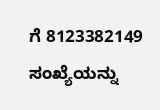ಗೆ 8123382149 ಸಂಖ್ಯೆಯನ್ನು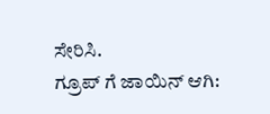ಸೇರಿಸಿ.
ಗ್ರೂಪ್ ಗೆ ಜಾಯಿನ್ ಆಗಿ: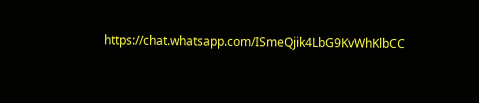https://chat.whatsapp.com/ISmeQjik4LbG9KvWhKlbCC